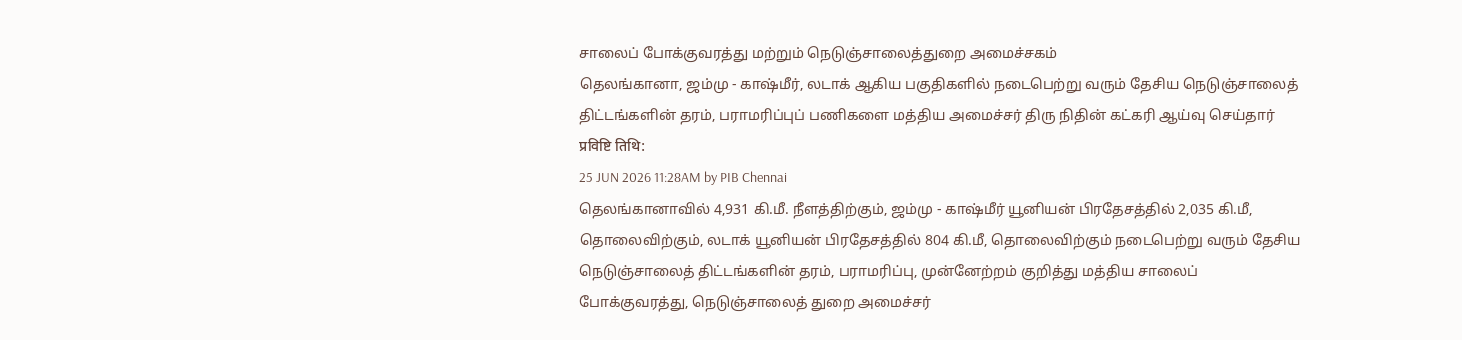சாலைப் போக்குவரத்து மற்றும் நெடுஞ்சாலைத்துறை அமைச்சகம்
தெலங்கானா, ஜம்மு - காஷ்மீர், லடாக் ஆகிய பகுதிகளில் நடைபெற்று வரும் தேசிய நெடுஞ்சாலைத் திட்டங்களின் தரம், பராமரிப்புப் பணிகளை மத்திய அமைச்சர் திரு நிதின் கட்கரி ஆய்வு செய்தார்
प्रविष्टि तिथि:
25 JUN 2026 11:28AM by PIB Chennai
தெலங்கானாவில் 4,931 கி.மீ. நீளத்திற்கும், ஜம்மு - காஷ்மீர் யூனியன் பிரதேசத்தில் 2,035 கி.மீ, தொலைவிற்கும், லடாக் யூனியன் பிரதேசத்தில் 804 கி.மீ, தொலைவிற்கும் நடைபெற்று வரும் தேசிய நெடுஞ்சாலைத் திட்டங்களின் தரம், பராமரிப்பு, முன்னேற்றம் குறித்து மத்திய சாலைப் போக்குவரத்து, நெடுஞ்சாலைத் துறை அமைச்சர்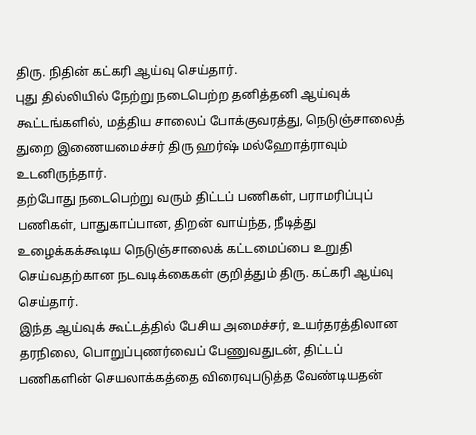திரு. நிதின் கட்கரி ஆய்வு செய்தார்.
புது தில்லியில் நேற்று நடைபெற்ற தனித்தனி ஆய்வுக் கூட்டங்களில், மத்திய சாலைப் போக்குவரத்து, நெடுஞ்சாலைத் துறை இணையமைச்சர் திரு ஹர்ஷ் மல்ஹோத்ராவும் உடனிருந்தார்.
தற்போது நடைபெற்று வரும் திட்டப் பணிகள், பராமரிப்புப் பணிகள், பாதுகாப்பான, திறன் வாய்ந்த, நீடித்து உழைக்கக்கூடிய நெடுஞ்சாலைக் கட்டமைப்பை உறுதி செய்வதற்கான நடவடிக்கைகள் குறித்தும் திரு. கட்கரி ஆய்வு செய்தார்.
இந்த ஆய்வுக் கூட்டத்தில் பேசிய அமைச்சர், உயர்தரத்திலான தரநிலை, பொறுப்புணர்வைப் பேணுவதுடன், திட்டப் பணிகளின் செயலாக்கத்தை விரைவுபடுத்த வேண்டியதன்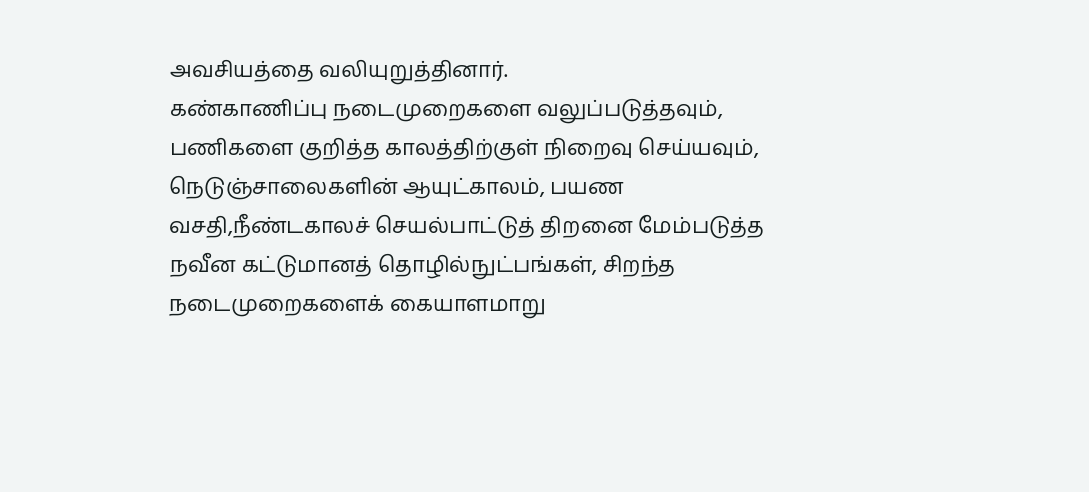அவசியத்தை வலியுறுத்தினார்.
கண்காணிப்பு நடைமுறைகளை வலுப்படுத்தவும், பணிகளை குறித்த காலத்திற்குள் நிறைவு செய்யவும், நெடுஞ்சாலைகளின் ஆயுட்காலம், பயண வசதி,நீண்டகாலச் செயல்பாட்டுத் திறனை மேம்படுத்த நவீன கட்டுமானத் தொழில்நுட்பங்கள், சிறந்த நடைமுறைகளைக் கையாளமாறு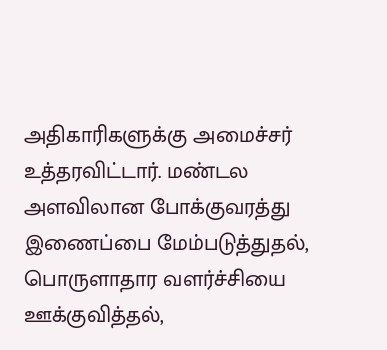அதிகாரிகளுக்கு அமைச்சர் உத்தரவிட்டார். மண்டல அளவிலான போக்குவரத்து இணைப்பை மேம்படுத்துதல், பொருளாதார வளர்ச்சியை ஊக்குவித்தல்,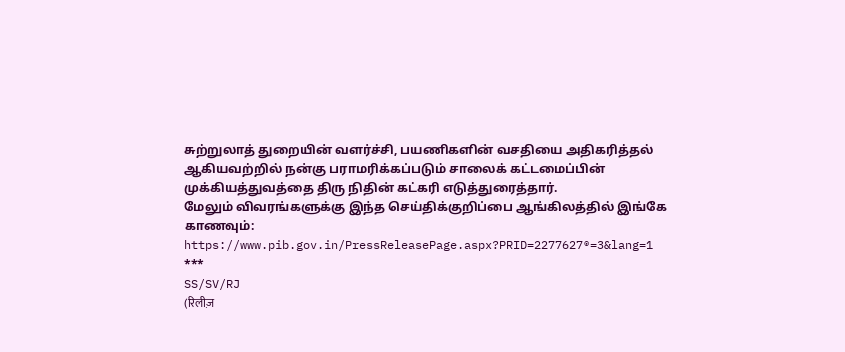சுற்றுலாத் துறையின் வளர்ச்சி, பயணிகளின் வசதியை அதிகரித்தல் ஆகியவற்றில் நன்கு பராமரிக்கப்படும் சாலைக் கட்டமைப்பின் முக்கியத்துவத்தை திரு நிதின் கட்கரி எடுத்துரைத்தார்.
மேலும் விவரங்களுக்கு இந்த செய்திக்குறிப்பை ஆங்கிலத்தில் இங்கே காணவும்: https://www.pib.gov.in/PressReleasePage.aspx?PRID=2277627®=3&lang=1
***
SS/SV/RJ
(रिलीज़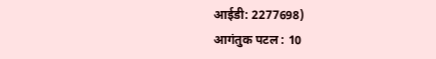आईडी: 2277698)
आगंतुक पटल : 10